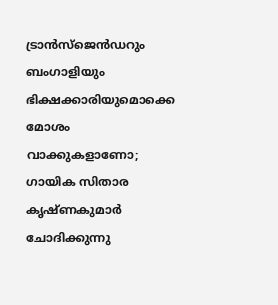ട്രാന്‍സ്‌ജെന്‍ഡറും ബംഗാളിയും ഭിക്ഷക്കാരിയുമൊക്കെ മോശം വാക്കുകളാണോ; ഗായിക സിതാര കൃഷ്ണകുമാര്‍ ചോദിക്കുന്നു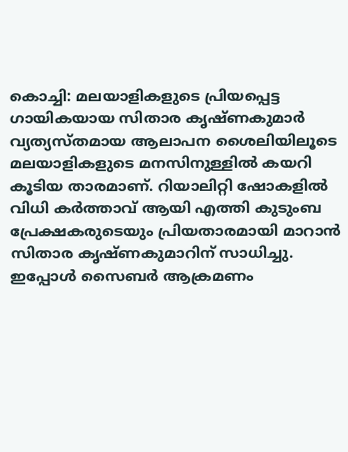കൊച്ചി: മലയാളികളുടെ പ്രിയപ്പെട്ട ഗായികയായ സിതാര കൃഷ്ണകുമാര്‍ വ്യത്യസ്തമായ ആലാപന ശൈലിയിലൂടെ മലയാളികളുടെ മനസിനുള്ളില്‍ കയറി കൂടിയ താരമാണ്. റിയാലിറ്റി ഷോകളില്‍ വിധി കര്‍ത്താവ് ആയി എത്തി കുടുംബ പ്രേക്ഷകരുടെയും പ്രിയതാരമായി മാറാന്‍ സിതാര കൃഷ്ണകുമാറിന് സാധിച്ചു. ഇപ്പോള്‍ സൈബര്‍ ആക്രമണം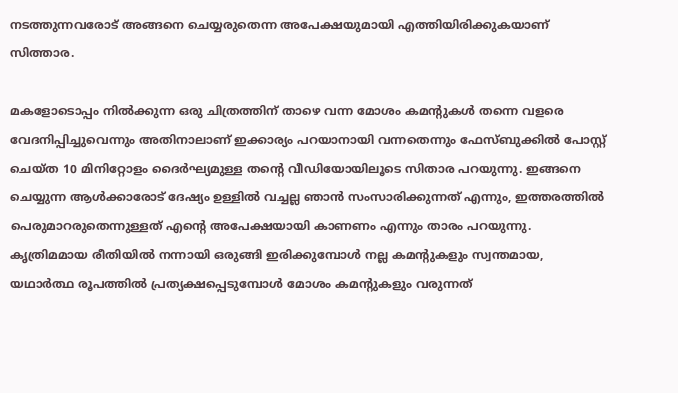നടത്തുന്നവരോട് അങ്ങനെ ചെയ്യരുതെന്ന അപേക്ഷയുമായി എത്തിയിരിക്കുകയാണ് സിത്താര.

മകളോടൊപ്പം നില്‍ക്കുന്ന ഒരു ചിത്രത്തിന് താഴെ വന്ന മോശം കമന്റുകള്‍ തന്നെ വളരെ വേദനിപ്പിച്ചുവെന്നും അതിനാലാണ് ഇക്കാര്യം പറയാനായി വന്നതെന്നും ഫേസ്ബുക്കില്‍ പോസ്റ്റ് ചെയ്ത 10 മിനിറ്റോളം ദൈര്‍ഘ്യമുള്ള തന്റെ വീഡിയോയിലൂടെ സിതാര പറയുന്നു. ഇങ്ങനെ ചെയ്യുന്ന ആള്‍ക്കാരോട് ദേഷ്യം ഉള്ളില്‍ വച്ചല്ല ഞാന്‍ സംസാരിക്കുന്നത് എന്നും, ഇത്തരത്തില്‍ പെരുമാറരുതെന്നുള്ളത് എന്റെ അപേക്ഷയായി കാണണം എന്നും താരം പറയുന്നു. കൃത്രിമമായ രീതിയില്‍ നന്നായി ഒരുങ്ങി ഇരിക്കുമ്പോള്‍ നല്ല കമന്റുകളും സ്വന്തമായ, യഥാര്‍ത്ഥ രൂപത്തില്‍ പ്രത്യക്ഷപ്പെടുമ്പോള്‍ മോശം കമന്റുകളും വരുന്നത്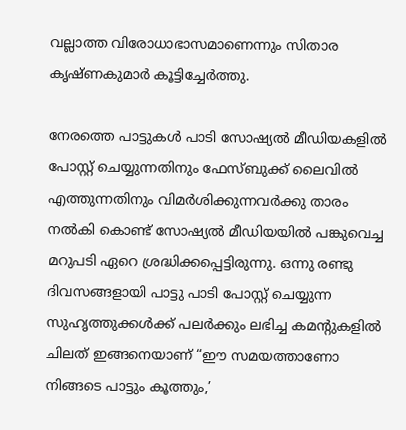വല്ലാത്ത വിരോധാഭാസമാണെന്നും സിതാര കൃഷ്ണകുമാര്‍ കൂട്ടിച്ചേര്‍ത്തു.

നേരത്തെ പാട്ടുകള്‍ പാടി സോഷ്യല്‍ മീഡിയകളില്‍ പോസ്റ്റ് ചെയ്യുന്നതിനും ഫേസ്ബുക്ക് ലൈവില്‍ എത്തുന്നതിനും വിമര്‍ശിക്കുന്നവര്‍ക്കു താരം നല്‍കി കൊണ്ട് സോഷ്യൽ മീഡിയയിൽ പങ്കുവെച്ച മറുപടി ഏറെ ശ്രദ്ധിക്കപ്പെട്ടിരുന്നു. ഒന്നു രണ്ടു ദിവസങ്ങളായി പാട്ടു പാടി പോസ്റ്റ് ചെയ്യുന്ന സുഹൃത്തുക്കള്‍ക്ക് പലര്‍ക്കും ലഭിച്ച കമന്റുകളില്‍ ചിലത് ഇങ്ങനെയാണ് “ഈ സമയത്താണോ നിങ്ങടെ പാട്ടും കൂത്തും,’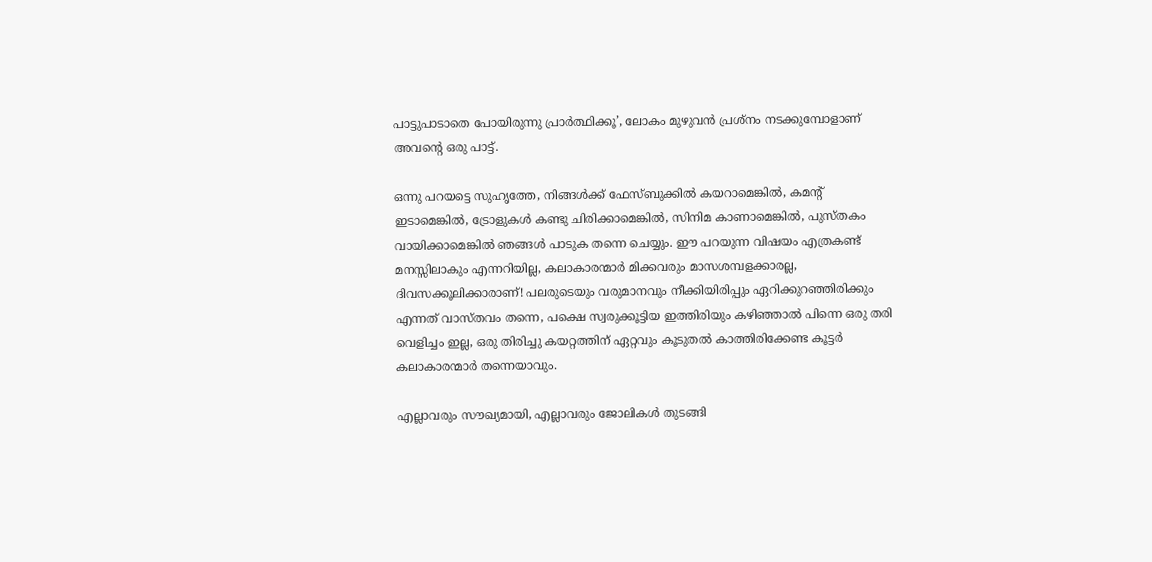പാട്ടുപാടാതെ പോയിരുന്നു പ്രാര്‍ത്ഥിക്കൂ’, ലോകം മുഴുവന്‍ പ്രശ്‌നം നടക്കുമ്പോളാണ് അവന്റെ ഒരു പാട്ട്.

ഒന്നു പറയട്ടെ സുഹൃത്തേ, നിങ്ങള്‍ക്ക് ഫേസ്ബുക്കില്‍ കയറാമെങ്കില്‍, കമന്റ് ഇടാമെങ്കില്‍, ട്രോളുകള്‍ കണ്ടു ചിരിക്കാമെങ്കില്‍, സിനിമ കാണാമെങ്കില്‍, പുസ്തകം വായിക്കാമെങ്കില്‍ ഞങ്ങള്‍ പാടുക തന്നെ ചെയ്യും. ഈ പറയുന്ന വിഷയം എത്രകണ്ട് മനസ്സിലാകും എന്നറിയില്ല, കലാകാരന്മാര്‍ മിക്കവരും മാസശമ്പളക്കാരല്ല, ദിവസക്കൂലിക്കാരാണ്! പലരുടെയും വരുമാനവും നീക്കിയിരിപ്പും ഏറിക്കുറഞ്ഞിരിക്കും എന്നത് വാസ്തവം തന്നെ, പക്ഷെ സ്വരുക്കൂട്ടിയ ഇത്തിരിയും കഴിഞ്ഞാല്‍ പിന്നെ ഒരു തരി വെളിച്ചം ഇല്ല, ഒരു തിരിച്ചു കയറ്റത്തിന് ഏറ്റവും കൂടുതല്‍ കാത്തിരിക്കേണ്ട കൂട്ടര്‍ കലാകാരന്മാര്‍ തന്നെയാവും.

എല്ലാവരും സൗഖ്യമായി, എല്ലാവരും ജോലികള്‍ തുടങ്ങി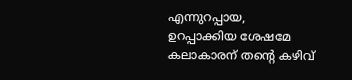എന്നുറപ്പായ, ഉറപ്പാക്കിയ ശേഷമേ കലാകാരന് തന്റെ കഴിവ്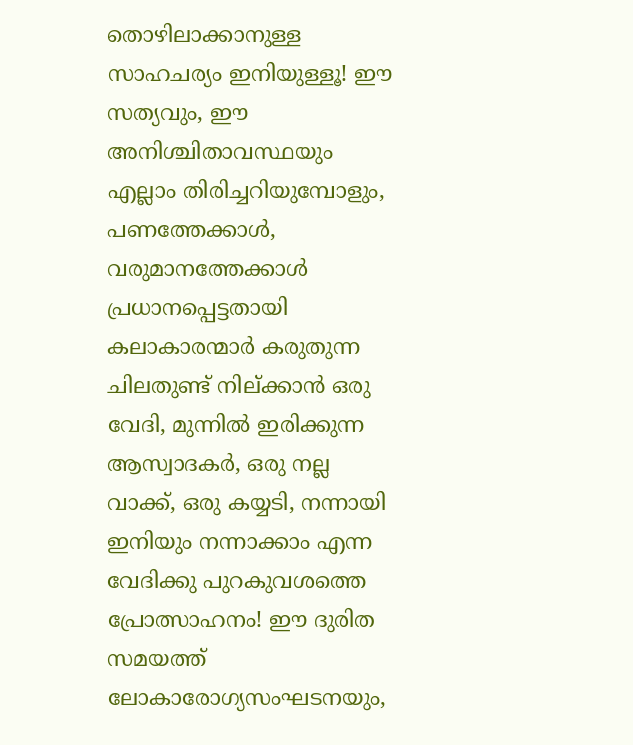തൊഴിലാക്കാനുള്ള സാഹചര്യം ഇനിയുള്ളൂ! ഈ സത്യവും, ഈ അനിശ്ചിതാവസ്ഥയും എല്ലാം തിരിച്ചറിയുമ്പോളും, പണത്തേക്കാള്‍, വരുമാനത്തേക്കാള്‍ പ്രധാനപ്പെട്ടതായി കലാകാരന്മാര്‍ കരുതുന്ന ചിലതുണ്ട് നില്ക്കാന്‍ ഒരു വേദി, മുന്നില്‍ ഇരിക്കുന്ന ആസ്വാദകര്‍, ഒരു നല്ല വാക്ക്, ഒരു കയ്യടി, നന്നായി ഇനിയും നന്നാക്കാം എന്ന വേദിക്കു പുറകുവശത്തെ പ്രോത്സാഹനം! ഈ ദുരിത സമയത്ത് ലോകാരോഗ്യസംഘടനയും,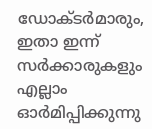ഡോക്ടര്‍മാരും, ഇതാ ഇന്ന് സര്‍ക്കാരുകളും എല്ലാം ഓര്‍മിപ്പിക്കുന്നു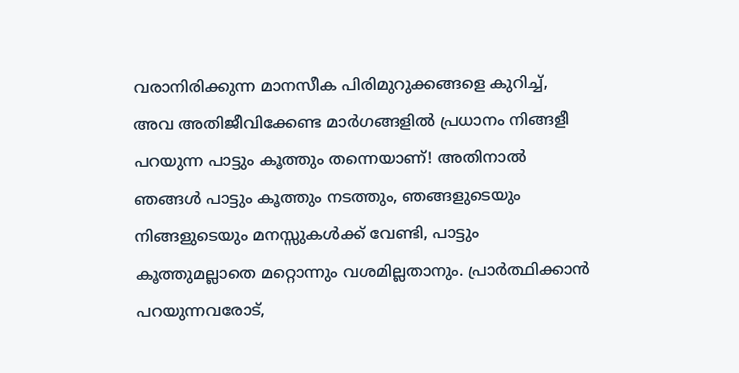വരാനിരിക്കുന്ന മാനസീക പിരിമുറുക്കങ്ങളെ കുറിച്ച്, അവ അതിജീവിക്കേണ്ട മാര്‍ഗങ്ങളില്‍ പ്രധാനം നിങ്ങളീ പറയുന്ന പാട്ടും കൂത്തും തന്നെയാണ്! അതിനാല്‍ ഞങ്ങള്‍ പാട്ടും കൂത്തും നടത്തും, ഞങ്ങളുടെയും നിങ്ങളുടെയും മനസ്സുകള്‍ക്ക് വേണ്ടി, പാട്ടും കൂത്തുമല്ലാതെ മറ്റൊന്നും വശമില്ലതാനും. പ്രാര്‍ത്ഥിക്കാന്‍ പറയുന്നവരോട്,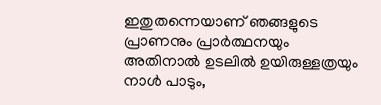ഇതുതന്നെയാണ് ഞങ്ങളുടെ പ്രാണനും പ്രാര്‍ത്ഥനയും അതിനാല്‍ ഉടലില്‍ ഉയിരുള്ളത്രയും നാള്‍ പാടും,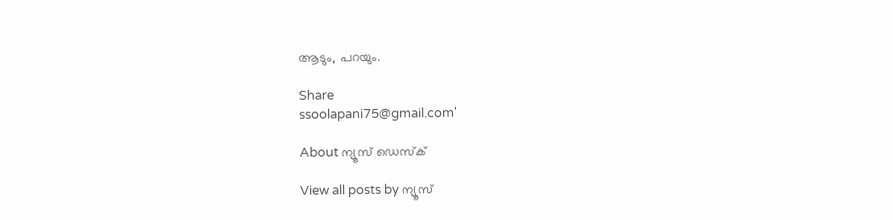ആടും, പറയും.

Share
ssoolapani75@gmail.com'

About ന്യൂസ് ഡെസ്ക്

View all posts by ന്യൂസ്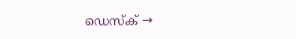ഡെസ്ക് →